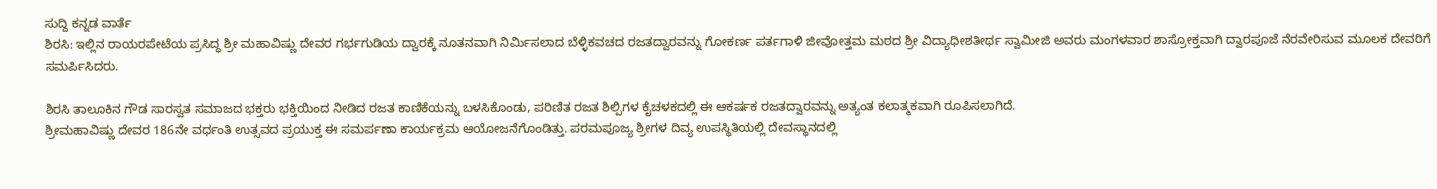ಸುದ್ದಿ ಕನ್ನಡ ವಾರ್ತೆ
ಶಿರಸಿ: ಇಲ್ಲಿನ ರಾಯರಪೇಟೆಯ ಪ್ರಸಿದ್ಧ ಶ್ರೀ ಮಹಾವಿಷ್ಣು ದೇವರ ಗರ್ಭಗುಡಿಯ ದ್ವಾರಕ್ಕೆ ನೂತನವಾಗಿ ನಿರ್ಮಿಸಲಾದ ಬೆಳ್ಳಿಕವಚದ ರಜತದ್ವಾರವನ್ನು ಗೋಕರ್ಣ ಪರ್ತಗಾಳಿ ಜೀವೋತ್ತಮ ಮಠದ ಶ್ರೀ ವಿದ್ಯಾಧೀಶತೀರ್ಥ ಸ್ವಾಮೀಜಿ ಅವರು ಮಂಗಳವಾರ ಶಾಸ್ರೋಕ್ತವಾಗಿ ದ್ವಾರಪೂಜೆ ನೆರವೇರಿಸುವ ಮೂಲಕ ದೇವರಿಗೆ ಸಮರ್ಪಿಸಿದರು.

ಶಿರಸಿ ತಾಲೂಕಿನ ಗೌಡ ಸಾರಸ್ವತ ಸಮಾಜದ ಭಕ್ತರು ಭಕ್ತಿಯಿಂದ ನೀಡಿದ ರಜತ ಕಾಣಿಕೆಯನ್ನು ಬಳಸಿಕೊಂಡು, ಪರಿಣಿತ ರಜತ ಶಿಲ್ಪಿಗಳ ಕೈಚಳಕದಲ್ಲಿ ಈ ಆಕರ್ಷಕ ರಜತದ್ವಾರವನ್ನು ಅತ್ಯಂತ ಕಲಾತ್ಮಕವಾಗಿ ರೂಪಿಸಲಾಗಿದೆ.
ಶ್ರೀಮಹಾವಿಷ್ಣು ದೇವರ 186ನೇ ವರ್ಧಂತಿ ಉತ್ಸವದ ಪ್ರಯುಕ್ತ ಈ ಸಮರ್ಪಣಾ ಕಾರ್ಯಕ್ರಮ ಆಯೋಜನೆಗೊಂಡಿತ್ತು. ಪರಮಪೂಜ್ಯ ಶ್ರೀಗಳ ದಿವ್ಯ ಉಪಸ್ಥಿತಿಯಲ್ಲಿ ದೇವಸ್ಥಾನದಲ್ಲಿ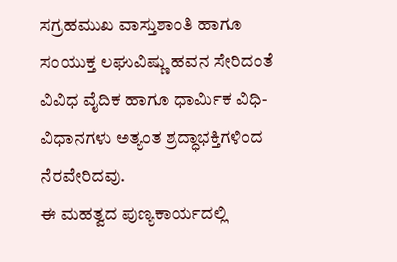ಸಗ್ರಹಮುಖ ವಾಸ್ತುಶಾಂತಿ ಹಾಗೂ ಸಂಯುಕ್ತ ಲಘುವಿಷ್ಣು ಹವನ ಸೇರಿದಂತೆ ವಿವಿಧ ವೈದಿಕ ಹಾಗೂ ಧಾರ್ಮಿಕ ವಿಧಿ-ವಿಧಾನಗಳು ಅತ್ಯಂತ ಶ್ರದ್ಧಾಭಕ್ತಿಗಳಿಂದ ನೆರವೇರಿದವು.
ಈ ಮಹತ್ವದ ಪುಣ್ಯಕಾರ್ಯದಲ್ಲಿ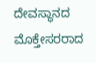ದೇವಸ್ಥಾನದ ಮೊಕ್ತೇಸರರಾದ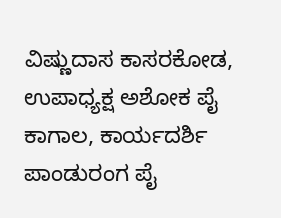ವಿಷ್ಣುದಾಸ ಕಾಸರಕೋಡ, ಉಪಾಧ್ಯಕ್ಷ ಅಶೋಕ ಪೈ ಕಾಗಾಲ, ಕಾರ್ಯದರ್ಶಿ ಪಾಂಡುರಂಗ ಪೈ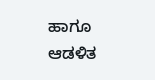ಹಾಗೂ ಆಡಳಿತ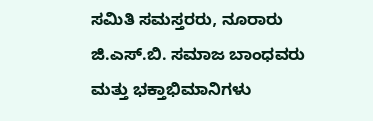ಸಮಿತಿ ಸಮಸ್ತರರು, ನೂರಾರು ಜಿ.ಎಸ್.ಬಿ. ಸಮಾಜ ಬಾಂಧವರು ಮತ್ತು ಭಕ್ತಾಭಿಮಾನಿಗಳು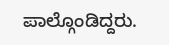ಪಾಲ್ಗೊಂಡಿದ್ದರು.